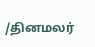/தினமலர்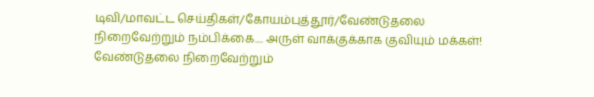டிவி/மாவட்ட செய்திகள்/கோயம்புத்தூர்/வேண்டுதலை நிறைவேற்றும் நம்பிக்கை.... அருள் வாக்குக்காக குவியும் மக்கள்!
வேண்டுதலை நிறைவேற்றும்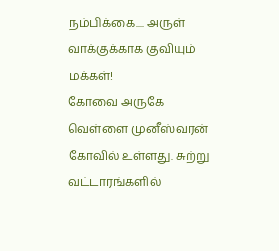நம்பிக்கை.... அருள் வாக்குக்காக குவியும் மக்கள்!
கோவை அருகே வெள்ளை முனீஸ்வரன் கோவில் உள்ளது. சுற்று வட்டாரங்களில்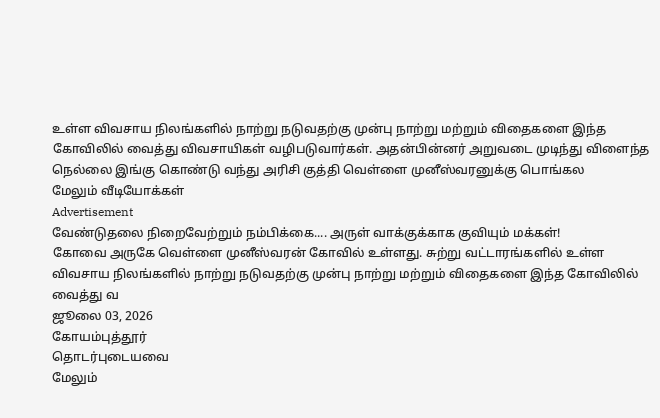உள்ள விவசாய நிலங்களில் நாற்று நடுவதற்கு முன்பு நாற்று மற்றும் விதைகளை இந்த கோவிலில் வைத்து விவசாயிகள் வழிபடுவார்கள். அதன்பின்னர் அறுவடை முடிந்து விளைந்த நெல்லை இங்கு கொண்டு வந்து அரிசி குத்தி வெள்ளை முனீஸ்வரனுக்கு பொங்கல
மேலும் வீடியோக்கள்
Advertisement
வேண்டுதலை நிறைவேற்றும் நம்பிக்கை.... அருள் வாக்குக்காக குவியும் மக்கள்!
கோவை அருகே வெள்ளை முனீஸ்வரன் கோவில் உள்ளது. சுற்று வட்டாரங்களில் உள்ள விவசாய நிலங்களில் நாற்று நடுவதற்கு முன்பு நாற்று மற்றும் விதைகளை இந்த கோவிலில் வைத்து வ
ஜூலை 03, 2026
கோயம்புத்தூர்
தொடர்புடையவை
மேலும்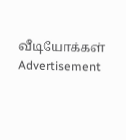வீடியோக்கள்
Advertisement